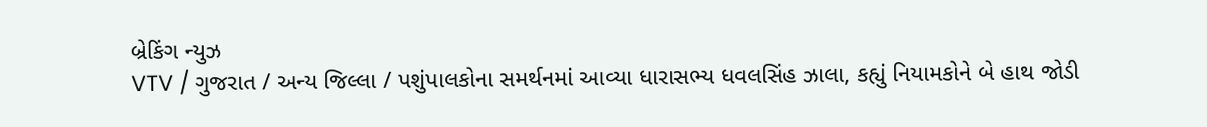બ્રેકિંગ ન્યુઝ
VTV / ગુજરાત / અન્ય જિલ્લા / પશુંપાલકોના સમર્થનમાં આવ્યા ધારાસભ્ય ધવલસિંહ ઝાલા, કહ્યું નિયામકોને બે હાથ જોડી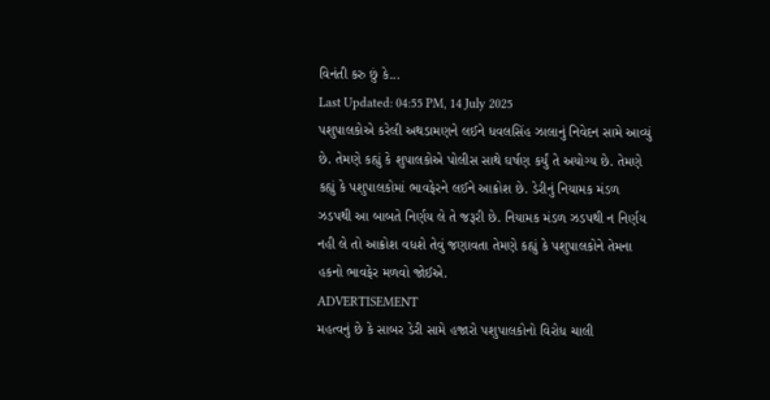વિનંતી કરુ છું કે...
Last Updated: 04:55 PM, 14 July 2025
પશુપાલકોએ કરેલી અથડામણને લઈને ધવલસિંહ ઝાલાનું નિવેદન સામે આવ્યું છે. તેમણે કહ્યું કે શુપાલકોએ પોલીસ સાથે ઘર્ષણ કર્યું તે અયોગ્ય છે. તેમણે કહ્યું કે પશુપાલકોમાં ભાવફેરને લઈને આક્રોશ છે. ડેરીનું નિયામક મંડળ ઝડપથી આ બાબતે નિર્ણય લે તે જરૂરી છે. નિયામક મંડળ ઝડપથી ન નિર્ણય નહી લે તો આક્રોશ વધશે તેવું જણાવતા તેમણે કહ્યું કે પશુપાલકોને તેમના હકનો ભાવફેર મળવો જોઈએ.
ADVERTISEMENT
મહત્વનું છે કે સાબર ડેરી સામે હજારો પશુપાલકોનો વિરોધ ચાલી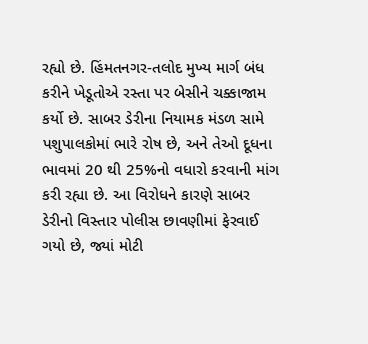રહ્યો છે. હિંમતનગર-તલોદ મુખ્ય માર્ગ બંધ કરીને ખેડૂતોએ રસ્તા પર બેસીને ચક્કાજામ કર્યો છે. સાબર ડેરીના નિયામક મંડળ સામે પશુપાલકોમાં ભારે રોષ છે, અને તેઓ દૂધના ભાવમાં 20 થી 25%નો વધારો કરવાની માંગ કરી રહ્યા છે. આ વિરોધને કારણે સાબર ડેરીનો વિસ્તાર પોલીસ છાવણીમાં ફેરવાઈ ગયો છે, જ્યાં મોટી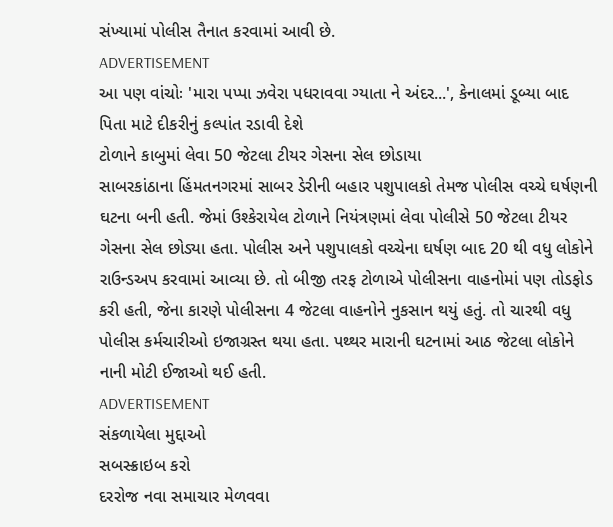સંખ્યામાં પોલીસ તૈનાત કરવામાં આવી છે.
ADVERTISEMENT
આ પણ વાંચોઃ 'મારા પપ્પા ઝવેરા પધરાવવા ગ્યાતા ને અંદર...', કેનાલમાં ડૂબ્યા બાદ પિતા માટે દીકરીનું કલ્પાંત રડાવી દેશે
ટોળાને કાબુમાં લેવા 50 જેટલા ટીયર ગેસના સેલ છોડાયા
સાબરકાંઠાના હિંમતનગરમાં સાબર ડેરીની બહાર પશુપાલકો તેમજ પોલીસ વચ્ચે ઘર્ષણની ઘટના બની હતી. જેમાં ઉશ્કેરાયેલ ટોળાને નિયંત્રણમાં લેવા પોલીસે 50 જેટલા ટીયર ગેસના સેલ છોડ્યા હતા. પોલીસ અને પશુપાલકો વચ્ચેના ઘર્ષણ બાદ 20 થી વધુ લોકોને રાઉન્ડઅપ કરવામાં આવ્યા છે. તો બીજી તરફ ટોળાએ પોલીસના વાહનોમાં પણ તોડફોડ કરી હતી, જેના કારણે પોલીસના 4 જેટલા વાહનોને નુકસાન થયું હતું. તો ચારથી વધુ પોલીસ કર્મચારીઓ ઇજાગ્રસ્ત થયા હતા. પથ્થર મારાની ઘટનામાં આઠ જેટલા લોકોને નાની મોટી ઈજાઓ થઈ હતી.
ADVERTISEMENT
સંકળાયેલા મુદ્દાઓ
સબસ્ક્રાઇબ કરો
દરરોજ નવા સમાચાર મેળવવા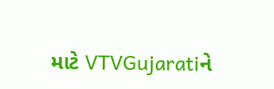માટે VTVGujaratiને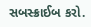સબસ્ક્રાઈબ કરો.